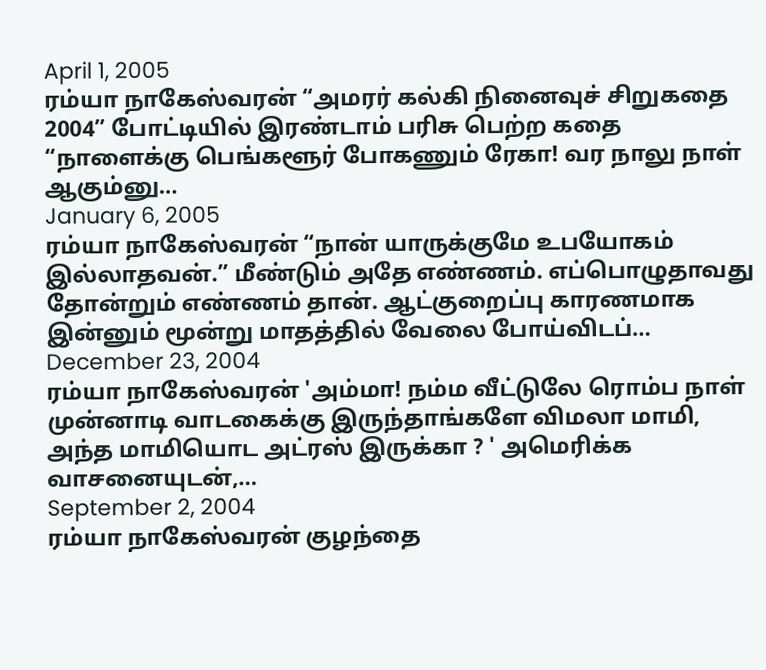April 1, 2005
ரம்யா நாகேஸ்வரன் “அமரர் கல்கி நினைவுச் சிறுகதை 2004” போட்டியில் இரண்டாம் பரிசு பெற்ற கதை “நாளைக்கு பெங்களூர் போகணும் ரேகா! வர நாலு நாள் ஆகும்னு…
January 6, 2005
ரம்யா நாகேஸ்வரன் “நான் யாருக்குமே உபயோகம் இல்லாதவன்.” மீண்டும் அதே எண்ணம். எப்பொழுதாவது தோன்றும் எண்ணம் தான். ஆட்குறைப்பு காரணமாக இன்னும் மூன்று மாதத்தில் வேலை போய்விடப்…
December 23, 2004
ரம்யா நாகேஸ்வரன் 'அம்மா! நம்ம வீட்டுலே ரொம்ப நாள் முன்னாடி வாடகைக்கு இருந்தாங்களே விமலா மாமி, அந்த மாமியொட அட்ரஸ் இருக்கா ? ' அமெரிக்க வாசனையுடன்,…
September 2, 2004
ரம்யா நாகேஸ்வரன் குழந்தை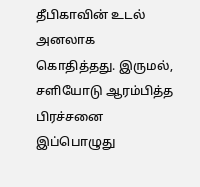தீபிகாவின் உடல் அனலாக கொதித்தது. இருமல், சளியோடு ஆரம்பித்த பிரச்சனை இப்பொழுது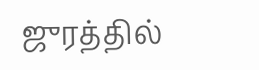ஜுரத்தில்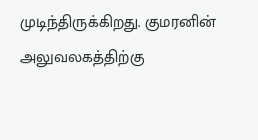முடிந்திருக்கிறது. குமரனின் அலுவலகத்திற்கு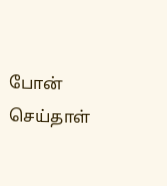போன் செய்தாள்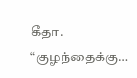கீதா. “குழந்தைக்கு…